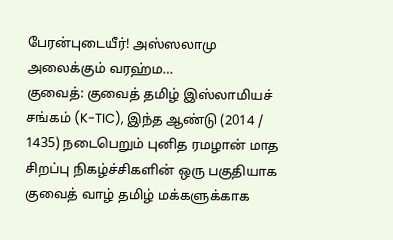பேரன்புடையீர்! அஸ்ஸலாமு அலைக்கும் வரஹ்ம…
குவைத்: குவைத் தமிழ் இஸ்லாமியச் சங்கம் (K-TIC), இந்த ஆண்டு (2014 / 1435) நடைபெறும் புனித ரமழான் மாத சிறப்பு நிகழ்ச்சிகளின் ஒரு பகுதியாக குவைத் வாழ் தமிழ் மக்களுக்காக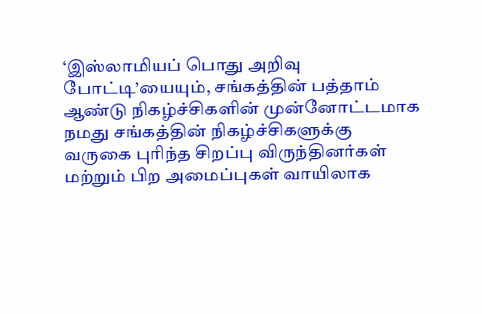‘இஸ்லாமியப் பொது அறிவு போட்டி’யையும், சங்கத்தின் பத்தாம் ஆண்டு நிகழ்ச்சிகளின் முன்னோட்டமாக
நமது சங்கத்தின் நிகழ்ச்சிகளுக்கு வருகை புரிந்த சிறப்பு விருந்தினர்கள் மற்றும் பிற அமைப்புகள் வாயிலாக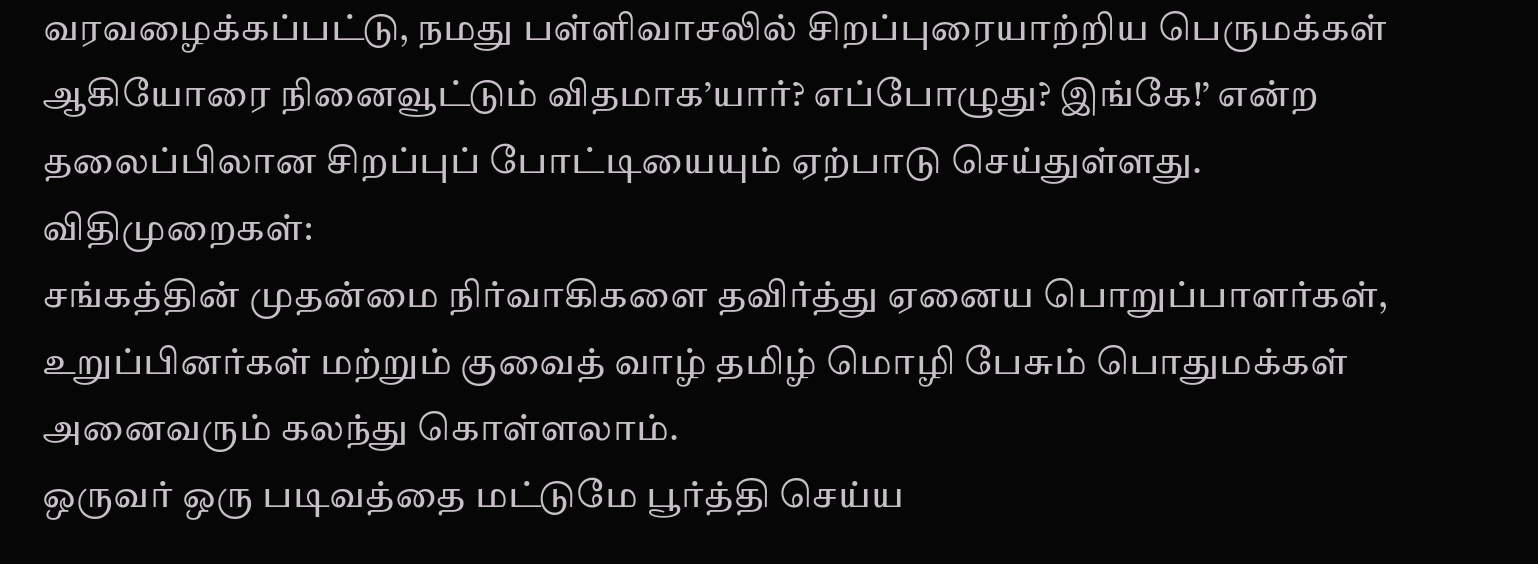வரவழைக்கப்பட்டு, நமது பள்ளிவாசலில் சிறப்புரையாற்றிய பெருமக்கள் ஆகியோரை நினைவூட்டும் விதமாக’யார்? எப்போழுது? இங்கே!’ என்ற தலைப்பிலான சிறப்புப் போட்டியையும் ஏற்பாடு செய்துள்ளது.
விதிமுறைகள்:
சங்கத்தின் முதன்மை நிர்வாகிகளை தவிர்த்து ஏனைய பொறுப்பாளர்கள், உறுப்பினர்கள் மற்றும் குவைத் வாழ் தமிழ் மொழி பேசும் பொதுமக்கள் அனைவரும் கலந்து கொள்ளலாம்.
ஒருவர் ஒரு படிவத்தை மட்டுமே பூர்த்தி செய்ய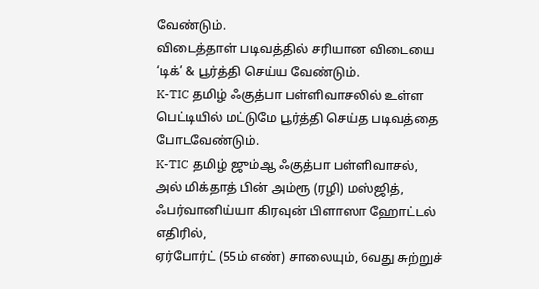வேண்டும்.
விடைத்தாள் படிவத்தில் சரியான விடையை ‘டிக்’ & பூர்த்தி செய்ய வேண்டும்.
K-TIC தமிழ் ஃகுத்பா பள்ளிவாசலில் உள்ள பெட்டியில் மட்டுமே பூர்த்தி செய்த படிவத்தை போடவேண்டும்.
K-TIC தமிழ் ஜும்ஆ ஃகுத்பா பள்ளிவாசல்,
அல் மிக்தாத் பின் அம்ரூ (ரழி) மஸ்ஜித்,
ஃபர்வானிய்யா கிரவுன் பிளாஸா ஹோட்டல் எதிரில்,
ஏர்போர்ட் (55ம் எண்) சாலையும், 6வது சுற்றுச்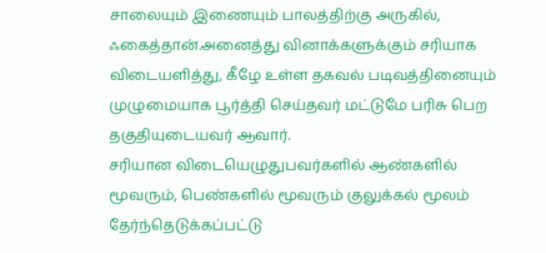சாலையும் இணையும் பாலத்திற்கு அருகில், ஃகைத்தான்.அனைத்து வினாக்களுக்கும் சரியாக விடையளித்து, கீழே உள்ள தகவல் படிவத்தினையும் முழுமையாக பூர்த்தி செய்தவர் மட்டுமே பரிசு பெற தகுதியுடையவர் ஆவார்.
சரியான விடையெழுதுபவர்களில் ஆண்களில் மூவரும், பெண்களில் மூவரும் குலுக்கல் மூலம் தேர்ந்தெடுக்கப்பட்டு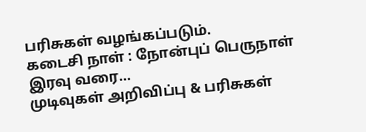பரிசுகள் வழங்கப்படும்.
கடைசி நாள் : நோன்புப் பெருநாள் இரவு வரை…
முடிவுகள் அறிவிப்பு & பரிசுகள்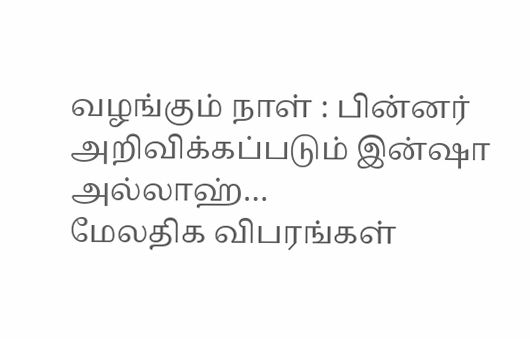வழங்கும் நாள் : பின்னர் அறிவிக்கப்படும் இன்ஷா அல்லாஹ்…
மேலதிக விபரங்கள்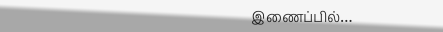இணைப்பில்…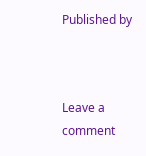Published by



Leave a comment